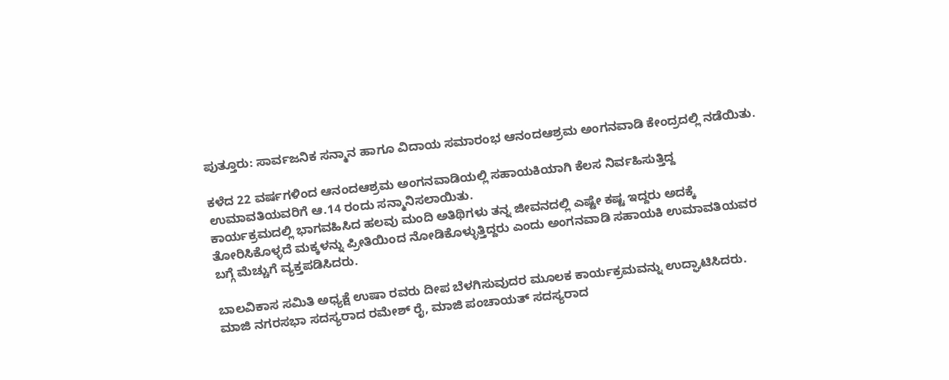ಪುತ್ತೂರು: ಸಾರ್ವಜನಿಕ ಸನ್ಮಾನ ಹಾಗೂ ವಿದಾಯ ಸಮಾರಂಭ ಆನಂದಆಶ್ರಮ ಅಂಗನವಾಡಿ ಕೇಂದ್ರದಲ್ಲಿ ನಡೆಯಿತು.

ಕಳೆದ 22 ವರ್ಷಗಳಿಂದ ಆನಂದಆಶ್ರಮ ಅಂಗನವಾಡಿಯಲ್ಲಿ ಸಹಾಯಕಿಯಾಗಿ ಕೆಲಸ ನಿರ್ವಹಿಸುತ್ತಿದ್ದ ಉಮಾವತಿಯವರಿಗೆ ಆ.14 ರಂದು ಸನ್ಮಾನಿಸಲಾಯಿತು.
ಕಾರ್ಯಕ್ರಮದಲ್ಲಿ ಭಾಗವಹಿಸಿದ ಹಲವು ಮಂದಿ ಅತಿಥಿಗಳು ತನ್ನ ಜೀವನದಲ್ಲಿ ಎಷ್ಟೇ ಕಷ್ಟ ಇದ್ದರು ಅದಕ್ಕೆ ತೋರಿಸಿಕೊಳ್ಳದೆ ಮಕ್ಕಳನ್ನು ಪ್ರೀತಿಯಿಂದ ನೋಡಿಕೊಳ್ಳುತ್ತಿದ್ದರು ಎಂದು ಅಂಗನವಾಡಿ ಸಹಾಯಕಿ ಉಮಾವತಿಯವರ ಬಗ್ಗೆ ಮೆಚ್ಚುಗೆ ವ್ಯಕ್ತಪಡಿಸಿದರು.

ಬಾಲವಿಕಾಸ ಸಮಿತಿ ಅಧ್ಯಕ್ಷೆ ಉಷಾ ರವರು ದೀಪ ಬೆಳಗಿಸುವುದರ ಮೂಲಕ ಕಾರ್ಯಕ್ರಮವನ್ನು ಉದ್ಘಾಟಿಸಿದರು.
ಮಾಜಿ ನಗರಸಭಾ ಸದಸ್ಯರಾದ ರಮೇಶ್ ರೈ, ಮಾಜಿ ಪಂಚಾಯತ್ ಸದಸ್ಯರಾದ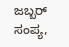ಜಬ್ಬರ್ ಸಂಪ್ಯ,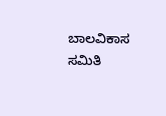ಬಾಲವಿಕಾಸ ಸಮಿತಿ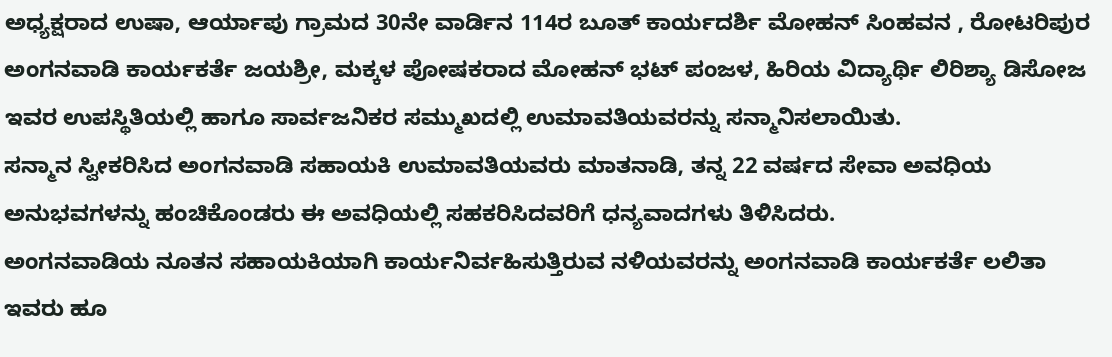ಅಧ್ಯಕ್ಷರಾದ ಉಷಾ, ಆರ್ಯಾಪು ಗ್ರಾಮದ 30ನೇ ವಾರ್ಡಿನ 114ರ ಬೂತ್ ಕಾರ್ಯದರ್ಶಿ ಮೋಹನ್ ಸಿಂಹವನ , ರೋಟರಿಪುರ ಅಂಗನವಾಡಿ ಕಾರ್ಯಕರ್ತೆ ಜಯಶ್ರೀ, ಮಕ್ಕಳ ಪೋಷಕರಾದ ಮೋಹನ್ ಭಟ್ ಪಂಜಳ, ಹಿರಿಯ ವಿದ್ಯಾರ್ಥಿ ಲಿರಿಶ್ಯಾ ಡಿಸೋಜ ಇವರ ಉಪಸ್ಥಿತಿಯಲ್ಲಿ ಹಾಗೂ ಸಾರ್ವಜನಿಕರ ಸಮ್ಮುಖದಲ್ಲಿ ಉಮಾವತಿಯವರನ್ನು ಸನ್ಮಾನಿಸಲಾಯಿತು.
ಸನ್ಮಾನ ಸ್ವೀಕರಿಸಿದ ಅಂಗನವಾಡಿ ಸಹಾಯಕಿ ಉಮಾವತಿಯವರು ಮಾತನಾಡಿ, ತನ್ನ 22 ವರ್ಷದ ಸೇವಾ ಅವಧಿಯ ಅನುಭವಗಳನ್ನು ಹಂಚಿಕೊಂಡರು ಈ ಅವಧಿಯಲ್ಲಿ ಸಹಕರಿಸಿದವರಿಗೆ ಧನ್ಯವಾದಗಳು ತಿಳಿಸಿದರು.
ಅಂಗನವಾಡಿಯ ನೂತನ ಸಹಾಯಕಿಯಾಗಿ ಕಾರ್ಯನಿರ್ವಹಿಸುತ್ತಿರುವ ನಳಿಯವರನ್ನು ಅಂಗನವಾಡಿ ಕಾರ್ಯಕರ್ತೆ ಲಲಿತಾ ಇವರು ಹೂ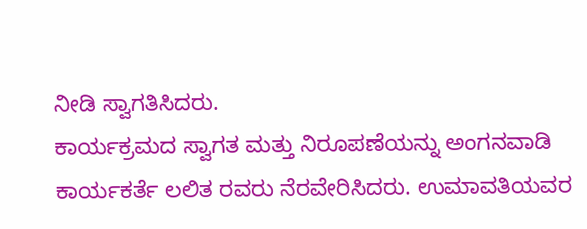ನೀಡಿ ಸ್ವಾಗತಿಸಿದರು.
ಕಾರ್ಯಕ್ರಮದ ಸ್ವಾಗತ ಮತ್ತು ನಿರೂಪಣೆಯನ್ನು ಅಂಗನವಾಡಿ ಕಾರ್ಯಕರ್ತೆ ಲಲಿತ ರವರು ನೆರವೇರಿಸಿದರು. ಉಮಾವತಿಯವರ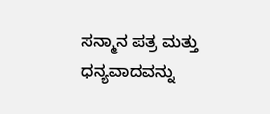ಸನ್ಮಾನ ಪತ್ರ ಮತ್ತು ಧನ್ಯವಾದವನ್ನು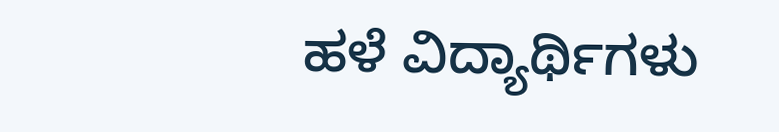ಹಳೆ ವಿದ್ಯಾರ್ಥಿಗಳು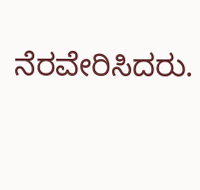ನೆರವೇರಿಸಿದರು.